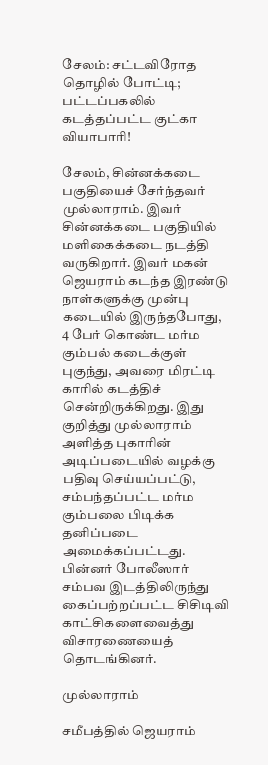சேலம்: சட்டவிரோத தொழில் போட்டி; பட்டப்பகலில் கடத்தப்பட்ட குட்கா வியாபாரி!

சேலம், சின்னக்கடை பகுதியைச் சேர்ந்தவர் முல்லாராம். இவர் சின்னக்கடை பகுதியில் மளிகைக்கடை நடத்தி வருகிறார். இவர் மகன் ஜெயராம் கடந்த இரண்டு நாள்களுக்கு முன்பு கடையில் இருந்தபோது, 4 பேர் கொண்ட மர்ம கும்பல் கடைக்குள் புகுந்து, அவரை மிரட்டி காரில் கடத்திச் சென்றிருக்கிறது. இது குறித்து முல்லாராம் அளித்த புகாரின் அடிப்படையில் வழக்கு பதிவு செய்யப்பட்டு, சம்பந்தப்பட்ட மர்ம கும்பலை பிடிக்க தனிப்படை அமைக்கப்பட்டது. பின்னர் போலீஸார் சம்பவ இடத்திலிருந்து கைப்பற்றப்பட்ட சிசிடிவி காட்சிகளைவைத்து விசாரணையைத் தொடங்கினர்.

முல்லாராம்

சமீபத்தில் ஜெயராம்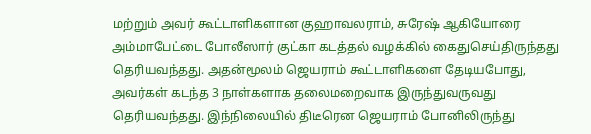மற்றும் அவர் கூட்டாளிகளான குஹாவலராம், சுரேஷ் ஆகியோரை அம்மாபேட்டை போலீஸார் குட்கா கடத்தல் வழக்கில் கைதுசெய்திருந்தது தெரியவந்தது. அதன்மூலம் ஜெயராம் கூட்டாளிகளை தேடியபோது, அவர்கள் கடந்த 3 நாள்களாக தலைமறைவாக இருந்துவருவது தெரியவந்தது. இந்நிலையில் திடீரென ஜெயராம் போனிலிருந்து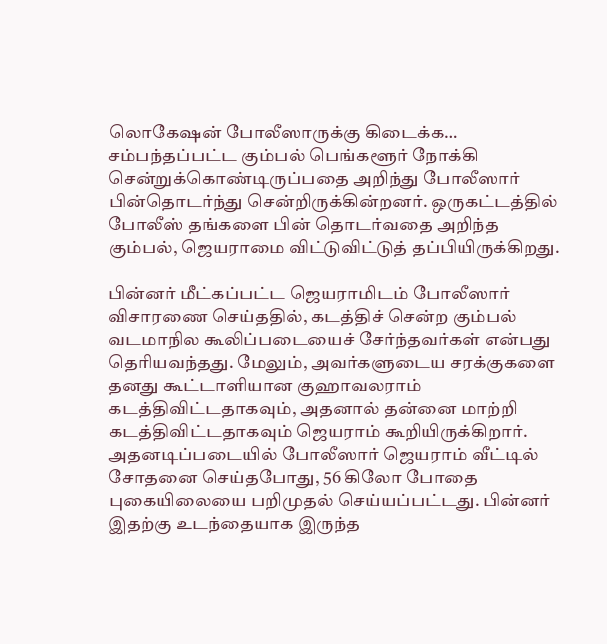லொகேஷன் போலீஸாருக்கு கிடைக்க… சம்பந்தப்பட்ட கும்பல் பெங்களூர் நோக்கி சென்றுக்கொண்டிருப்பதை அறிந்து போலீஸார் பின்தொடர்ந்து சென்றிருக்கின்றனர். ஒருகட்டத்தில் போலீஸ் தங்களை பின் தொடர்வதை அறிந்த கும்பல், ஜெயராமை விட்டுவிட்டுத் தப்பியிருக்கிறது.

பின்னர் மீட்கப்பட்ட ஜெயராமிடம் போலீஸார் விசாரணை செய்ததில், கடத்திச் சென்ற கும்பல் வடமாநில கூலிப்படையைச் சேர்ந்தவர்கள் என்பது தெரியவந்தது. மேலும், அவர்களுடைய சரக்குகளை தனது கூட்டாளியான குஹாவலராம் கடத்திவிட்டதாகவும், அதனால் தன்னை மாற்றி கடத்திவிட்டதாகவும் ஜெயராம் கூறியிருக்கிறார். அதனடிப்படையில் போலீஸார் ஜெயராம் வீட்டில் சோதனை செய்தபோது, 56 கிலோ போதை புகையிலையை பறிமுதல் செய்யப்பட்டது. பின்னர் இதற்கு உடந்தையாக இருந்த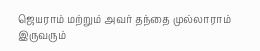ஜெயராம் மற்றும் அவர் தந்தை முல்லாராம் இருவரும்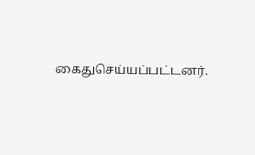கைதுசெய்யப்பட்டனர்.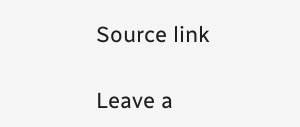Source link

Leave a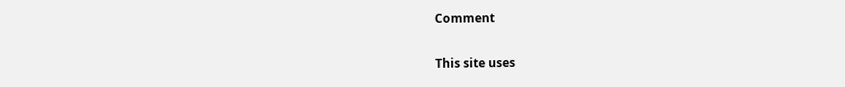Comment

This site uses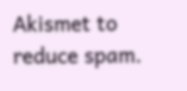Akismet to reduce spam.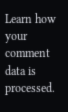Learn how your comment data is processed.